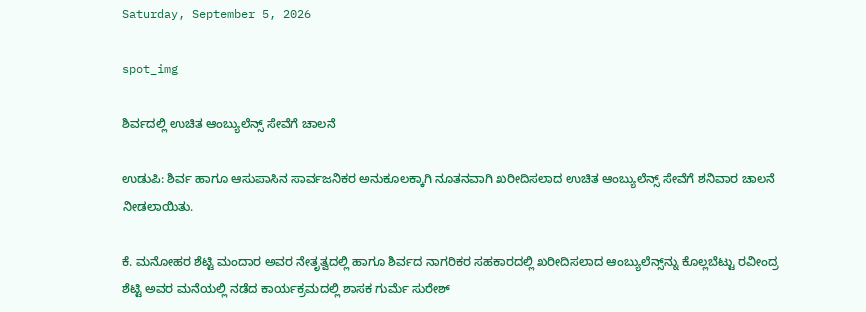Saturday, September 5, 2026

spot_img

ಶಿರ್ವದಲ್ಲಿ ಉಚಿತ ಆಂಬ್ಯುಲೆನ್ಸ್ ಸೇವೆಗೆ ಚಾಲನೆ

ಉಡುಪಿ: ಶಿರ್ವ ಹಾಗೂ ಆಸುಪಾಸಿನ ಸಾರ್ವಜನಿಕರ ಅನುಕೂಲಕ್ಕಾಗಿ ನೂತನವಾಗಿ ಖರೀದಿಸಲಾದ ಉಚಿತ ಆಂಬ್ಯುಲೆನ್ಸ್ ಸೇವೆಗೆ ಶನಿವಾರ ಚಾಲನೆ ನೀಡಲಾಯಿತು.

ಕೆ. ಮನೋಹರ ಶೆಟ್ಟಿ ಮಂದಾರ ಅವರ ನೇತೃತ್ವದಲ್ಲಿ ಹಾಗೂ ಶಿರ್ವದ ನಾಗರಿಕರ ಸಹಕಾರದಲ್ಲಿ ಖರೀದಿಸಲಾದ ಆಂಬ್ಯುಲೆನ್ಸ್‌ನ್ನು ಕೊಲ್ಲಬೆಟ್ಟು ರವೀಂದ್ರ ಶೆಟ್ಟಿ ಅವರ ಮನೆಯಲ್ಲಿ ನಡೆದ ಕಾರ್ಯಕ್ರಮದಲ್ಲಿ ಶಾಸಕ ಗುರ್ಮೆ ಸುರೇಶ್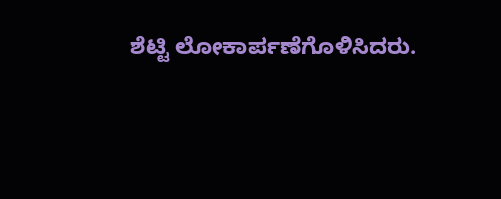ಶೆಟ್ಟಿ ಲೋಕಾರ್ಪಣೆಗೊಳಿಸಿದರು.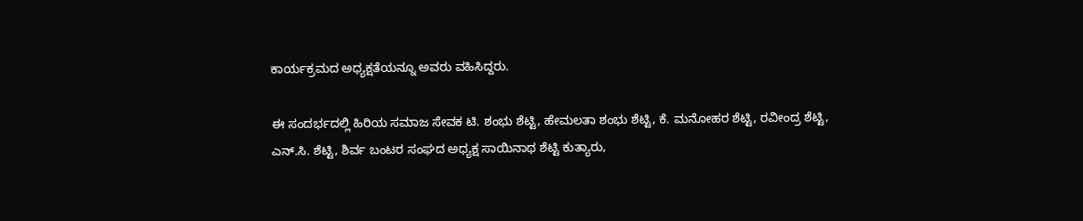ಕಾರ್ಯಕ್ರಮದ ಅಧ್ಯಕ್ಷತೆಯನ್ನೂ ಅವರು ವಹಿಸಿದ್ದರು.

ಈ ಸಂದರ್ಭದಲ್ಲಿ ಹಿರಿಯ ಸಮಾಜ ಸೇವಕ ಟಿ. ಶಂಭು ಶೆಟ್ಟಿ, ಹೇಮಲತಾ ಶಂಭು ಶೆಟ್ಟಿ, ಕೆ. ಮನೋಹರ ಶೆಟ್ಟಿ, ರವೀಂದ್ರ ಶೆಟ್ಟಿ, ಎನ್.ಸಿ. ಶೆಟ್ಟಿ, ಶಿರ್ವ ಬಂಟರ ಸಂಘದ ಅಧ್ಯಕ್ಷ ಸಾಯಿನಾಥ ಶೆಟ್ಟಿ ಕುತ್ಯಾರು,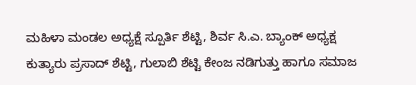ಮಹಿಳಾ ಮಂಡಲ ಅಧ್ಯಕ್ಷೆ ಸ್ಪೂರ್ತಿ ಶೆಟ್ಟಿ, ಶಿರ್ವ ಸಿ.ಎ. ಬ್ಯಾಂಕ್ ಅಧ್ಯಕ್ಷ ಕುತ್ಯಾರು ಪ್ರಸಾದ್ ಶೆಟ್ಟಿ, ಗುಲಾಬಿ ಶೆಟ್ಟಿ ಕೇಂಜ ನಡಿಗುತ್ತು ಹಾಗೂ ಸಮಾಜ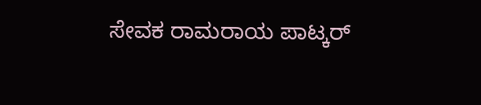ಸೇವಕ ರಾಮರಾಯ ಪಾಟ್ಕರ್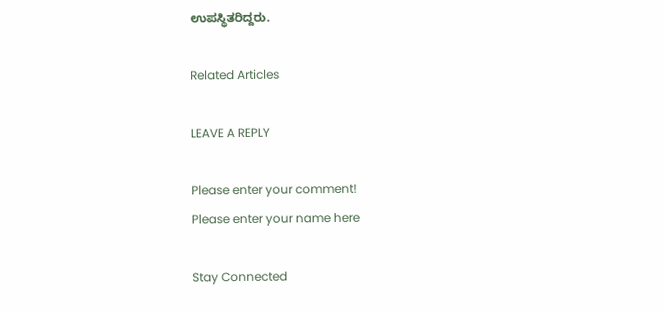ಉಪಸ್ಥಿತರಿದ್ದರು.

Related Articles

LEAVE A REPLY

Please enter your comment!
Please enter your name here

Stay Connected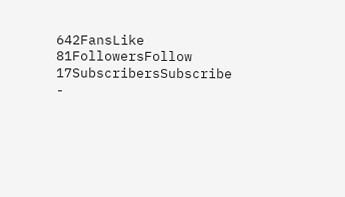642FansLike
81FollowersFollow
17SubscribersSubscribe
-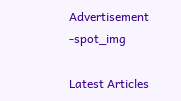Advertisement -spot_img

Latest Articles